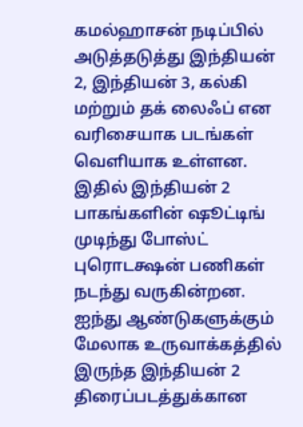கமல்ஹாசன் நடிப்பில் அடுத்தடுத்து இந்தியன் 2, இந்தியன் 3, கல்கி மற்றும் தக் லைஃப் என வரிசையாக படங்கள் வெளியாக உள்ளன. இதில் இந்தியன் 2 பாகங்களின் ஷூட்டிங் முடிந்து போஸ்ட் புரொடக்ஷன் பணிகள் நடந்து வருகின்றன. ஐந்து ஆண்டுகளுக்கும் மேலாக உருவாக்கத்தில் இருந்த இந்தியன் 2 திரைப்படத்துக்கான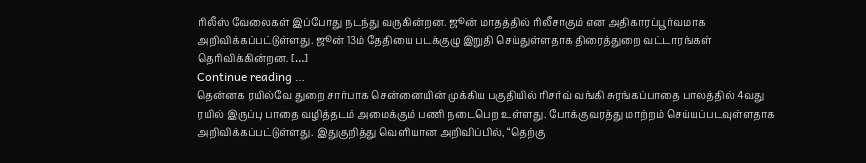ரிலீஸ் வேலைகள் இப்போது நடந்து வருகின்றன. ஜூன் மாதத்தில் ரிலீசாகும் என அதிகாரப்பூர்வமாக அறிவிக்கப்பட்டுள்ளது. ஜூன் 13ம் தேதியை படக்குழு இறுதி செய்துள்ளதாக திரைத்துறை வட்டாரங்கள் தெரிவிக்கின்றன. […]
Continue reading …
தென்னக ரயில்வே துறை சார்பாக சென்னையின் முக்கிய பகுதியில் ரிசர்வ் வங்கி சுரங்கப்பாதை பாலத்தில் 4வது ரயில் இருப்பு பாதை வழித்தடம் அமைக்கும் பணி நடைபெற உள்ளது. போக்குவரத்து மாற்றம் செய்யப்படவுள்ளதாக அறிவிக்கப்பட்டுள்ளது. இதுகுறித்து வெளியான அறிவிப்பில், “தெற்கு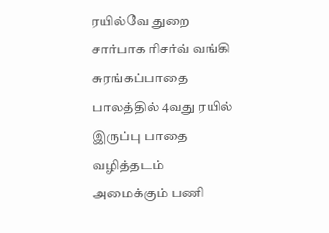ரயில்வே துறை சார்பாக ரிசர்வ் வங்கி சுரங்கப்பாதை பாலத்தில் 4வது ரயில் இருப்பு பாதை வழித்தடம் அமைக்கும் பணி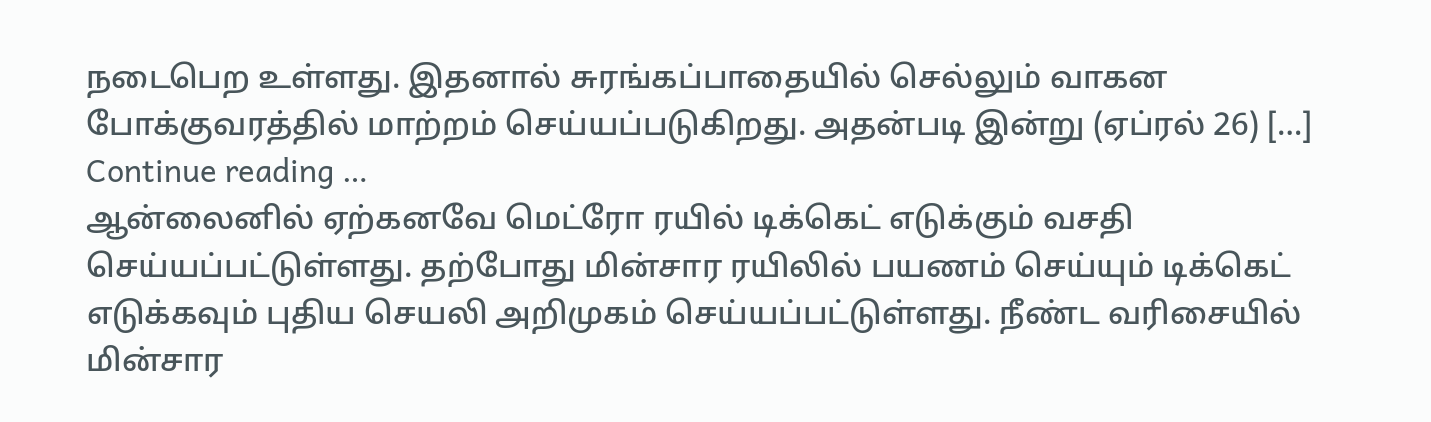நடைபெற உள்ளது. இதனால் சுரங்கப்பாதையில் செல்லும் வாகன போக்குவரத்தில் மாற்றம் செய்யப்படுகிறது. அதன்படி இன்று (ஏப்ரல் 26) […]
Continue reading …
ஆன்லைனில் ஏற்கனவே மெட்ரோ ரயில் டிக்கெட் எடுக்கும் வசதி செய்யப்பட்டுள்ளது. தற்போது மின்சார ரயிலில் பயணம் செய்யும் டிக்கெட் எடுக்கவும் புதிய செயலி அறிமுகம் செய்யப்பட்டுள்ளது. நீண்ட வரிசையில் மின்சார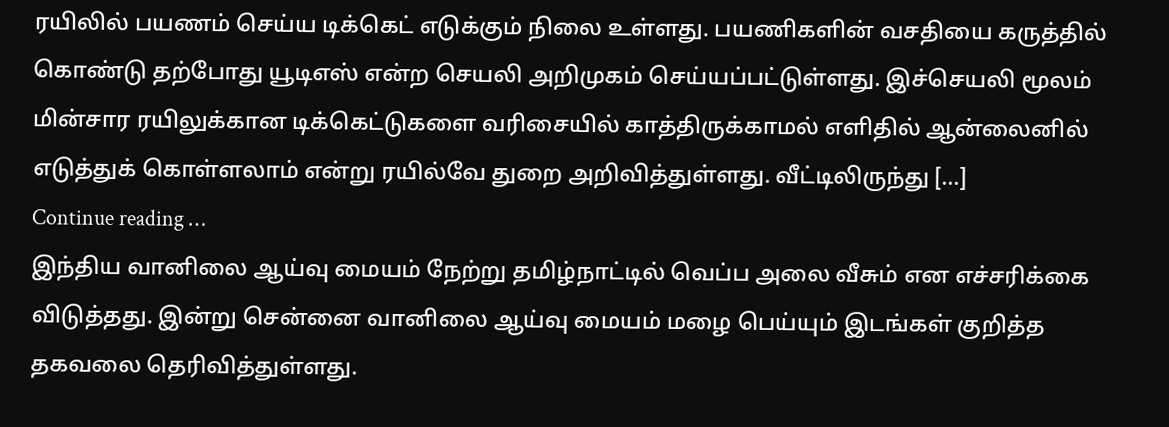ரயிலில் பயணம் செய்ய டிக்கெட் எடுக்கும் நிலை உள்ளது. பயணிகளின் வசதியை கருத்தில் கொண்டு தற்போது யூடிஎஸ் என்ற செயலி அறிமுகம் செய்யப்பட்டுள்ளது. இச்செயலி மூலம் மின்சார ரயிலுக்கான டிக்கெட்டுகளை வரிசையில் காத்திருக்காமல் எளிதில் ஆன்லைனில் எடுத்துக் கொள்ளலாம் என்று ரயில்வே துறை அறிவித்துள்ளது. வீட்டிலிருந்து […]
Continue reading …
இந்திய வானிலை ஆய்வு மையம் நேற்று தமிழ்நாட்டில் வெப்ப அலை வீசும் என எச்சரிக்கை விடுத்தது. இன்று சென்னை வானிலை ஆய்வு மையம் மழை பெய்யும் இடங்கள் குறித்த தகவலை தெரிவித்துள்ளது.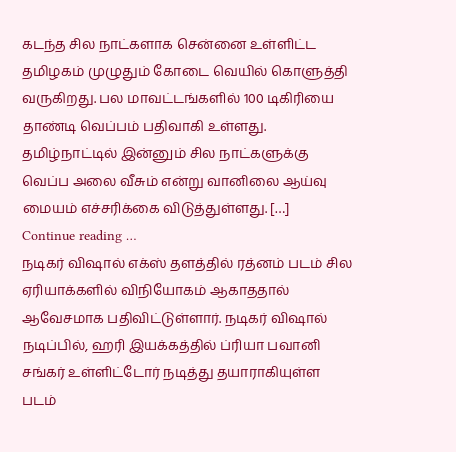கடந்த சில நாட்களாக சென்னை உள்ளிட்ட தமிழகம் முழுதும் கோடை வெயில் கொளுத்தி வருகிறது. பல மாவட்டங்களில் 100 டிகிரியை தாண்டி வெப்பம் பதிவாகி உள்ளது. தமிழ்நாட்டில் இன்னும் சில நாட்களுக்கு வெப்ப அலை வீசும் என்று வானிலை ஆய்வு மையம் எச்சரிக்கை விடுத்துள்ளது. […]
Continue reading …
நடிகர் விஷால் எக்ஸ் தளத்தில் ரத்னம் படம் சில ஏரியாக்களில் விநியோகம் ஆகாததால் ஆவேசமாக பதிவிட்டுள்ளார். நடிகர் விஷால் நடிப்பில், ஹரி இயக்கத்தில் ப்ரியா பவானி சங்கர் உள்ளிட்டோர் நடித்து தயாராகியுள்ள படம்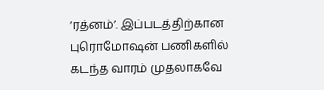‘ரத்னம்’. இப்படத்திற்கான புரொமோஷன் பணிகளில் கடந்த வாரம் முதலாகவே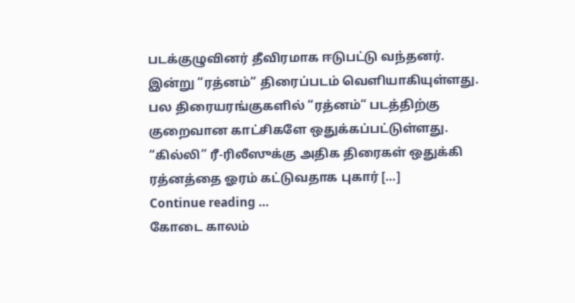படக்குழுவினர் தீவிரமாக ஈடுபட்டு வந்தனர். இன்று “ரத்னம்“ திரைப்படம் வெளியாகியுள்ளது. பல திரையரங்குகளில் “ரத்னம்“ படத்திற்கு குறைவான காட்சிகளே ஒதுக்கப்பட்டுள்ளது. “கில்லி” ரீ-ரிலீஸுக்கு அதிக திரைகள் ஒதுக்கி ரத்னத்தை ஓரம் கட்டுவதாக புகார் […]
Continue reading …
கோடை காலம்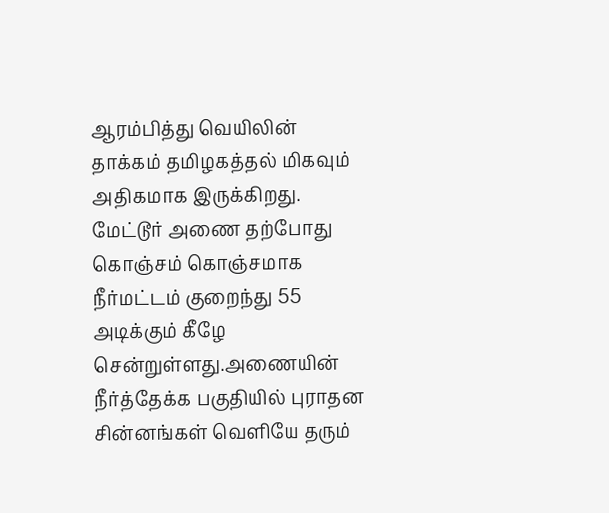ஆரம்பித்து வெயிலின் தாக்கம் தமிழகத்தல் மிகவும் அதிகமாக இருக்கிறது. மேட்டூர் அணை தற்போது கொஞ்சம் கொஞ்சமாக நீர்மட்டம் குறைந்து 55 அடிக்கும் கீழே சென்றுள்ளது.அணையின் நீர்த்தேக்க பகுதியில் புராதன சின்னங்கள் வெளியே தரும்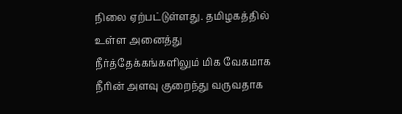நிலை ஏற்பட்டுள்ளது. தமிழகத்தில் உள்ள அனைத்து நீர்த்தேக்கங்களிலும் மிக வேகமாக நீரின் அளவு குறைந்து வருவதாக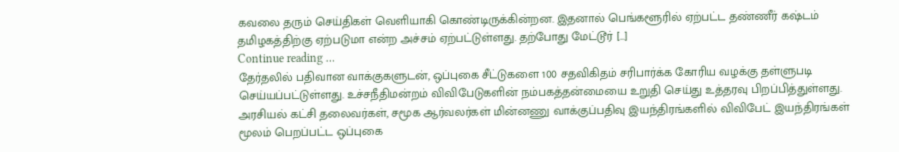கவலை தரும் செய்திகள் வெளியாகி கொண்டிருக்கின்றன. இதனால் பெங்களூரில் ஏற்பட்ட தண்ணீர் கஷ்டம் தமிழகத்திற்கு ஏற்படுமா என்ற அச்சம் ஏற்பட்டுள்ளது. தற்போது மேட்டூர் […]
Continue reading …
தேர்தலில் பதிவான வாக்குகளுடன், ஒப்புகை சீட்டுகளை 100 சதவிகிதம் சரிபார்க்க கோரிய வழக்கு தள்ளுபடி செய்யப்பட்டுள்ளது. உச்சநீதிமன்றம் விவிபேடுகளின் நம்பகத்தன்மையை உறுதி செய்து உத்தரவு பிறப்பித்துள்ளது. அரசியல் கட்சி தலைவர்கள், சமூக ஆர்வலர்கள் மின்னணு வாக்குப்பதிவு இயந்திரங்களில் விவிபேட் இயந்திரங்கள் மூலம் பெறப்பட்ட ஒப்புகை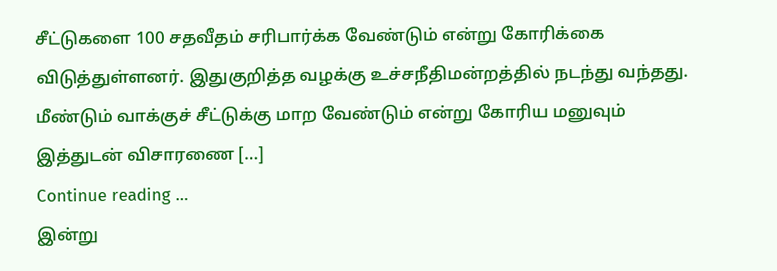சீட்டுகளை 100 சதவீதம் சரிபார்க்க வேண்டும் என்று கோரிக்கை விடுத்துள்ளனர். இதுகுறித்த வழக்கு உச்சநீதிமன்றத்தில் நடந்து வந்தது. மீண்டும் வாக்குச் சீட்டுக்கு மாற வேண்டும் என்று கோரிய மனுவும் இத்துடன் விசாரணை […]
Continue reading …
இன்று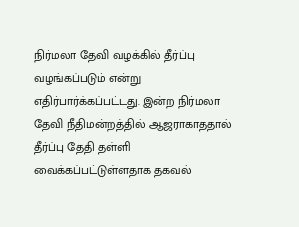நிர்மலா தேவி வழக்கில் தீர்ப்பு வழங்கப்படும் என்று எதிர்பார்க்கப்பட்டது. இன்ற நிர்மலா தேவி நீதிமன்றத்தில் ஆஜராகாததால் தீர்ப்பு தேதி தள்ளி வைக்கப்பட்டுள்ளதாக தகவல்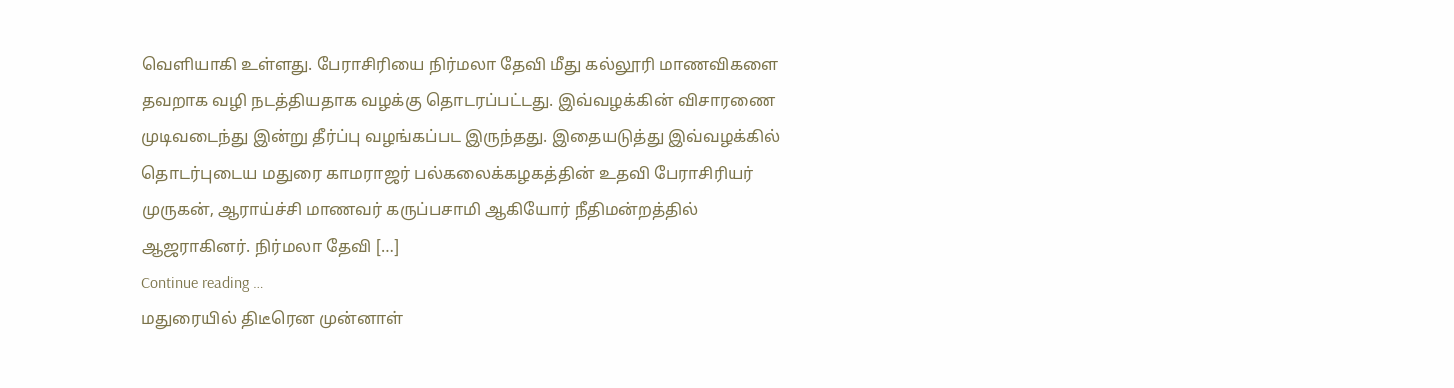வெளியாகி உள்ளது. பேராசிரியை நிர்மலா தேவி மீது கல்லூரி மாணவிகளை தவறாக வழி நடத்தியதாக வழக்கு தொடரப்பட்டது. இவ்வழக்கின் விசாரணை முடிவடைந்து இன்று தீர்ப்பு வழங்கப்பட இருந்தது. இதையடுத்து இவ்வழக்கில் தொடர்புடைய மதுரை காமராஜர் பல்கலைக்கழகத்தின் உதவி பேராசிரியர் முருகன், ஆராய்ச்சி மாணவர் கருப்பசாமி ஆகியோர் நீதிமன்றத்தில் ஆஜராகினர். நிர்மலா தேவி […]
Continue reading …
மதுரையில் திடீரென முன்னாள்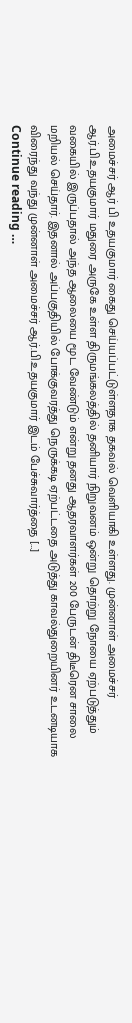அமைச்சர் ஆர் பி உதயகுமார் கைது செய்யப்பட்டுள்ளதாக தகவல் வெளியாகி உள்ளது. முன்னாள் அமைச்சர் ஆர்.பி.உதயகுமார் மதுரை அருகே உள்ள திருமங்கலத்தில் தனியார் நிறுவனம் ஒன்று தொற்று நோயை ஏற்படுத்தும் வகையில் இருப்பதால் அந்த ஆலையை மூட வேண்டும் என்று தனது ஆதரவாளர்கள் 200 பேருடன் திடீரென சாலை மறியல் செய்தார். இதனால் அப்பகுதியில் போக்குவரத்து நெருக்கடி ஏற்பட்டதை அடுத்து காவல்துறையினர் உடனடியாக விரைந்து வந்து முன்னாள் அமைச்சர் ஆர்.பி.உதயகுமார் இடம் பேச்சுவார்த்தை […]
Continue reading …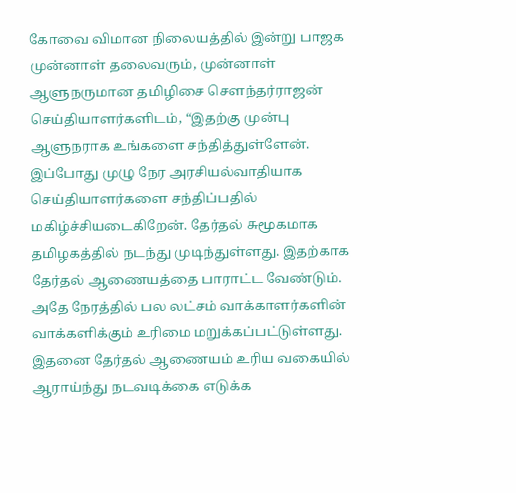கோவை விமான நிலையத்தில் இன்று பாஜக முன்னாள் தலைவரும், முன்னாள் ஆளுநருமான தமிழிசை சௌந்தர்ராஜன் செய்தியாளர்களிடம், “இதற்கு முன்பு ஆளுநராக உங்களை சந்தித்துள்ளேன். இப்போது முழு நேர அரசியல்வாதியாக செய்தியாளர்களை சந்திப்பதில் மகிழ்ச்சியடைகிறேன். தேர்தல் சுமூகமாக தமிழகத்தில் நடந்து முடிந்துள்ளது. இதற்காக தேர்தல் ஆணையத்தை பாராட்ட வேண்டும். அதே நேரத்தில் பல லட்சம் வாக்காளர்களின் வாக்களிக்கும் உரிமை மறுக்கப்பட்டுள்ளது. இதனை தேர்தல் ஆணையம் உரிய வகையில் ஆராய்ந்து நடவடிக்கை எடுக்க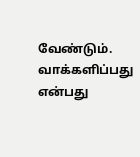வேண்டும். வாக்களிப்பது என்பது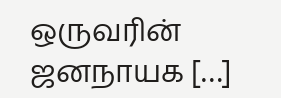ஒருவரின் ஜனநாயக […]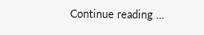Continue reading …